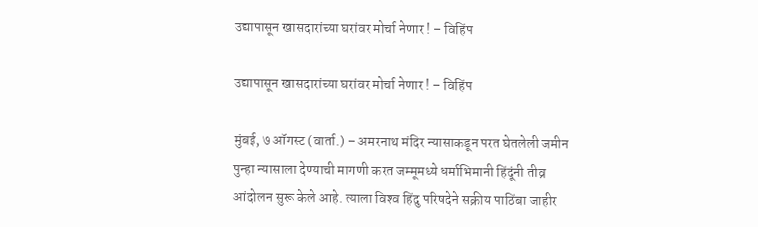उद्यापासून खासदारांच्या घरांवर मोर्चा नेणार ! – विहिंप

उद्यापासून खासदारांच्या घरांवर मोर्चा नेणार ! – विहिंप

मुंबई, ७ ऑगस्ट (वार्ता.) – अमरनाथ मंदिर न्यासाकडून परत घेतलेली जमीन पुन्हा न्यासाला देण्याची मागणी करत जम्मूमध्ये धर्माभिमानी हिंदूंनी तीव्र आंदोलन सुरू केले आहे. त्याला विश्‍व हिंदु परिषदेने सक्रीय पाठिंबा जाहीर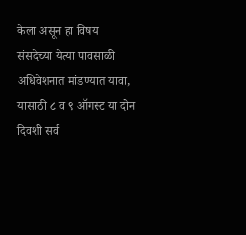केला असून हा विषय संसदेच्या येत्या पावसाळी अधिवेशनात मांडण्यात यावा, यासाठी ८ व ९ ऑगस्ट या दोन दिवशी सर्व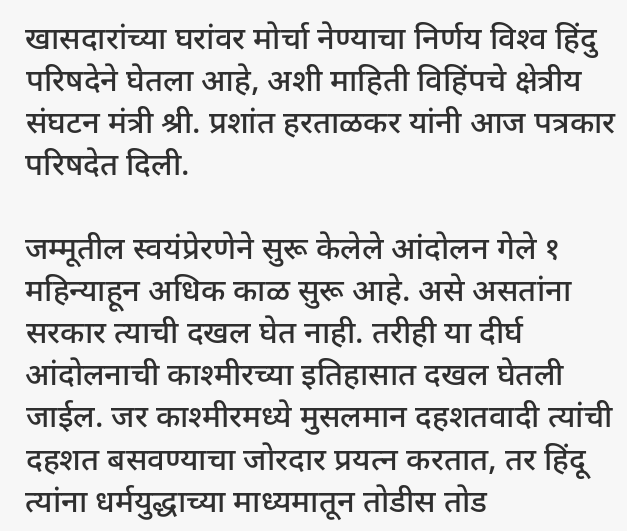खासदारांच्या घरांवर मोर्चा नेण्याचा निर्णय विश्‍व हिंदु परिषदेने घेतला आहे, अशी माहिती विहिंपचे क्षेत्रीय संघटन मंत्री श्री. प्रशांत हरताळकर यांनी आज पत्रकार परिषदेत दिली.

जम्मूतील स्वयंप्रेरणेने सुरू केलेले आंदोलन गेले १ महिन्याहून अधिक काळ सुरू आहे. असे असतांना सरकार त्याची दखल घेत नाही. तरीही या दीर्घ आंदोलनाची काश्मीरच्या इतिहासात दखल घेतली जाईल. जर काश्मीरमध्ये मुसलमान दहशतवादी त्यांची दहशत बसवण्याचा जोरदार प्रयत्‍न करतात, तर हिंदू त्यांना धर्मयुद्धाच्या माध्यमातून तोडीस तोड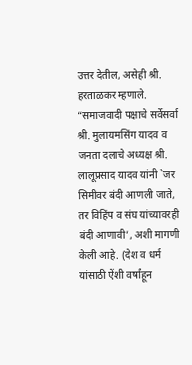उत्तर देतील, असेही श्री. हरताळकर म्हणाले. “समाजवादी पक्षाचे सर्वेसर्वा श्री. मुलायमसिंग यादव व जनता दलाचे अध्यक्ष श्री. लालूप्रसाद यादव यांनी `जर सिमीवर बंदी आणली जाते, तर विहिंप व संघ यांच्यावरही बंदी आणावी’, अशी मागणी केली आहे. (देश व धर्म यांसाठी ऐंशी वर्षांहून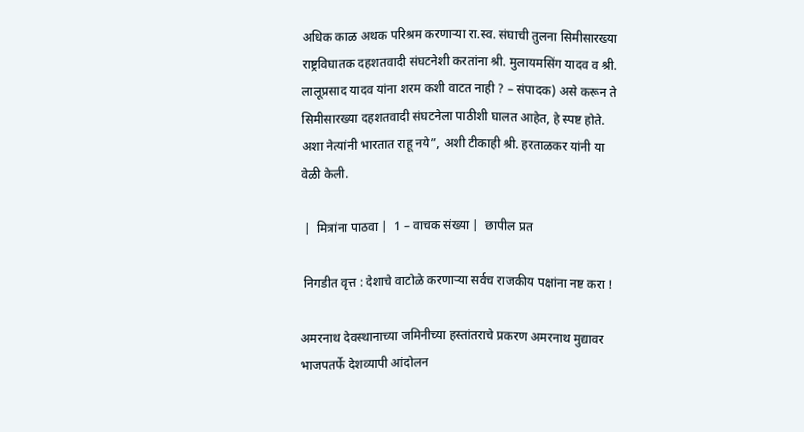अधिक काळ अथक परिश्रम करणार्‍या रा.स्व. संघाची तुलना सिमीसारख्या राष्ट्रविघातक दहशतवादी संघटनेशी करतांना श्री. मुलायमसिंग यादव व श्री. लालूप्रसाद यादव यांना शरम कशी वाटत नाही ? – संपादक) असे करून ते सिमीसारख्या दहशतवादी संघटनेला पाठीशी घालत आहेत, हे स्पष्ट होते. अशा नेत्यांनी भारतात राहू नये”, अशी टीकाही श्री. हरताळकर यांनी या वेळी केली.

 |  मित्रांना पाठवा |  1 – वाचक संख्या |  छापील प्रत

 निगडीत वृत्त : देशाचे वाटोळे करणार्‍या सर्वच राजकीय पक्षांना नष्ट करा !

अमरनाथ देवस्थानाच्या जमिनीच्या हस्तांतराचे प्रकरण अमरनाथ मुद्यावर भाजपतर्फे देशव्यापी आंदोलन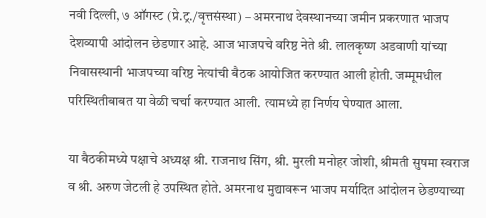नवी दिल्ली, ७ ऑगस्ट (प्रे.ट्र./वृत्तसंस्था) – अमरनाथ देवस्थानच्या जमीन प्रकरणात भाजप देशव्यापी आंदोलन छेडणार आहे. आज भाजपचे वरिष्ठ नेते श्री. लालकृष्ण अडवाणी यांच्या निवासस्थानी भाजपच्या वरिष्ठ नेत्यांची बैठक आयोजित करण्यात आली होती. जम्मूमधील परिस्थितीबाबत या वेळी चर्चा करण्यात आली. त्यामध्ये हा निर्णय घेण्यात आला.

या बैठकीमध्ये पक्षाचे अध्यक्ष श्री. राजनाथ सिंग, श्री. मुरली मनोहर जोशी, श्रीमती सुषमा स्वराज व श्री. अरुण जेटली हे उपस्थित होते. अमरनाथ मुद्यावरून भाजप मर्यादित आंदोलन छेडण्याच्या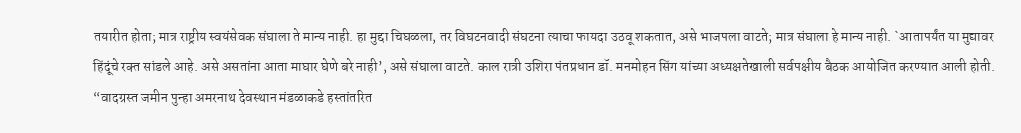तयारीत होता; मात्र राष्ट्रीय स्वयंसेवक संघाला ते मान्य नाही. हा मुद्दा चिघळला, तर विघटनवादी संघटना त्याचा फायदा उठवू शकतात, असे भाजपला वाटते; मात्र संघाला हे मान्य नाही. `आतापर्यंत या मुद्यावर हिंदूंचे रक्‍त सांडले आहे. असे असतांना आता माघार घेणे बरे नाही’, असे संघाला वाटते. काल रात्री उशिरा पंतप्रधान डॉ. मनमोहन सिंग यांच्या अध्यक्षतेखाली सर्वपक्षीय बैठक आयोजित करण्यात आली होती. “वादग्रस्त जमीन पुन्हा अमरनाथ देवस्थान मंडळाकडे हस्तांतरित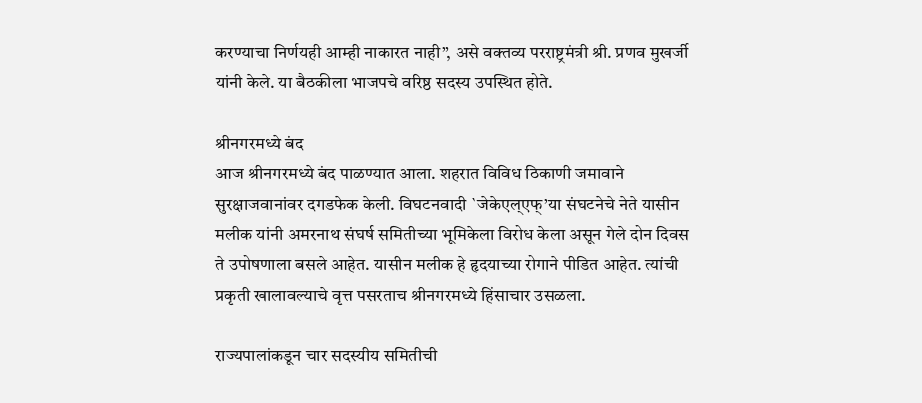करण्याचा निर्णयही आम्ही नाकारत नाही”, असे वक्‍तव्य परराष्ट्रमंत्री श्री. प्रणव मुखर्जी यांनी केले. या बैठकीला भाजपचे वरिष्ठ सदस्य उपस्थित होते.

श्रीनगरमध्ये बंद
आज श्रीनगरमध्ये बंद पाळण्यात आला. शहरात विविध ठिकाणी जमावाने सुरक्षाजवानांवर दगडफेक केली. विघटनवादी `जेकेएल्एफ्’या संघटनेचे नेते यासीन मलीक यांनी अमरनाथ संघर्ष समितीच्या भूमिकेला विरोध केला असून गेले दोन दिवस ते उपोषणाला बसले आहेत. यासीन मलीक हे हृदयाच्या रोगाने पीडित आहेत. त्यांची प्रकृती खालावल्याचे वृत्त पसरताच श्रीनगरमध्ये हिंसाचार उसळला.

राज्यपालांकडून चार सदस्यीय समितीची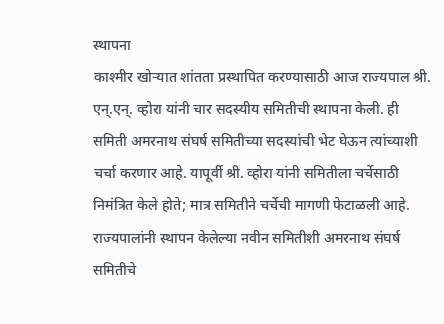स्थापना
काश्मीर खोर्‍यात शांतता प्रस्थापित करण्यासाठी आज राज्यपाल श्री. एन्.एन्. व्होरा यांनी चार सदस्यीय समितीची स्थापना केली. ही समिती अमरनाथ संघर्ष समितीच्या सदस्यांची भेट घेऊन त्यांच्याशी चर्चा करणार आहे. यापूर्वी श्री. व्होरा यांनी समितीला चर्चेसाठी निमंत्रित केले होते; मात्र समितीने चर्चेची मागणी फेटाळली आहे. राज्यपालांनी स्थापन केलेल्या नवीन समितीशी अमरनाथ संघर्ष समितीचे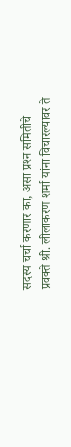सदस्य चर्चा करणार का, असा प्रश्‍न समितीचे प्रवक्‍ते श्री. लीलाकरण शर्मा यांना विचारल्यावर ते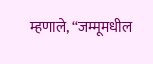म्हणाले, “जम्मूमधील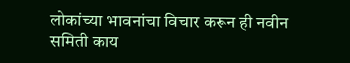लोकांच्या भावनांचा विचार करून ही नवीन समिती काय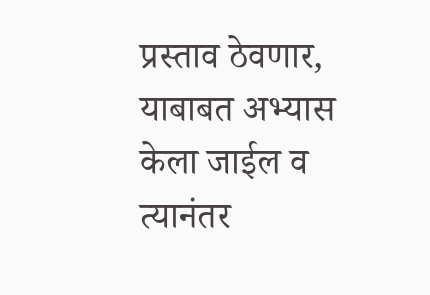प्रस्ताव ठेवणार, याबाबत अभ्यास केला जाईल व त्यानंतर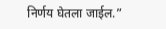निर्णय घेतला जाईल.”